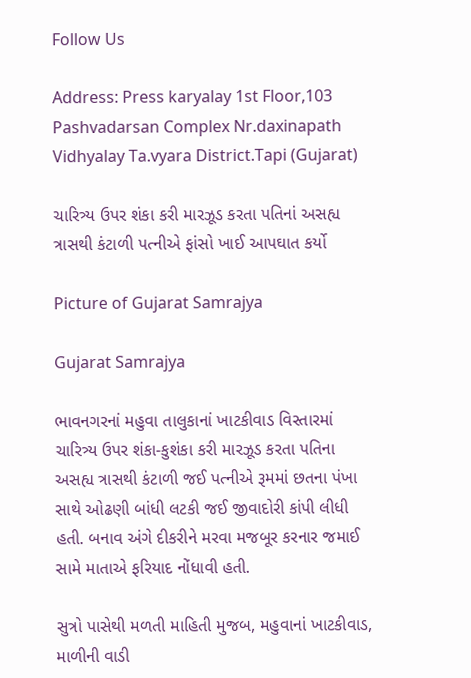Follow Us

Address: Press karyalay 1st Floor,103 Pashvadarsan Complex Nr.daxinapath Vidhyalay Ta.vyara District.Tapi (Gujarat)

ચારિત્ર્ય ઉપર શંકા કરી મારઝૂડ કરતા પતિનાં અસહ્ય ત્રાસથી કંટાળી પત્નીએ ફાંસો ખાઈ આપઘાત કર્યો

Picture of Gujarat Samrajya

Gujarat Samrajya

ભાવનગરનાં મહુવા તાલુકાનાં ખાટકીવાડ વિસ્તારમાં ચારિત્ર્ય ઉપર શંકા-કુશંકા કરી મારઝૂડ કરતા પતિના અસહ્ય ત્રાસથી કંટાળી જઈ પત્નીએ રૂમમાં છતના પંખા સાથે ઓઢણી બાંધી લટકી જઈ જીવાદોરી કાંપી લીધી હતી. બનાવ અંગે દીકરીને મરવા મજબૂર કરનાર જમાઈ સામે માતાએ ફરિયાદ નોંધાવી હતી.

સુત્રો પાસેથી મળતી માહિતી મુજબ, મહુવાનાં ખાટકીવાડ, માળીની વાડી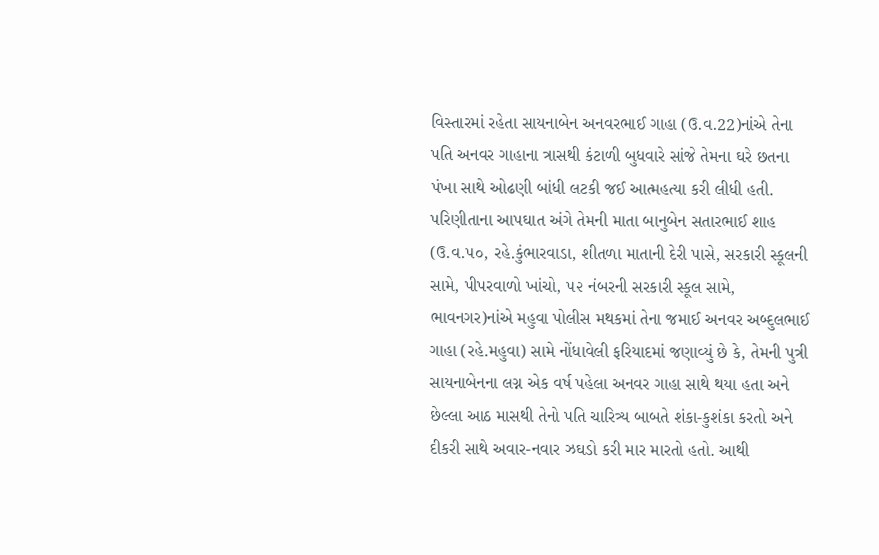વિસ્તારમાં રહેતા સાયનાબેન અનવરભાઈ ગાહા (ઉ.વ.22)નાંએ તેના પતિ અનવર ગાહાના ત્રાસથી કંટાળી બુધવારે સાંજે તેમના ઘરે છતના પંખા સાથે ઓઢણી બાંધી લટકી જઈ આત્મહત્યા કરી લીધી હતી. પરિણીતાના આપઘાત અંગે તેમની માતા બાનુબેન સતારભાઈ શાહ (ઉ.વ.૫૦, રહે.કુંભારવાડા, શીતળા માતાની દેરી પાસે, સરકારી સ્કૂલની સામે, પીપરવાળો ખાંચો, ૫૨ નંબરની સરકારી સ્કૂલ સામે, ભાવનગર)નાંએ મહુવા પોલીસ મથકમાં તેના જમાઈ અનવર અબ્દુલભાઈ ગાહા (રહે.મહુવા) સામે નોંધાવેલી ફરિયાદમાં જણાવ્યું છે કે, તેમની પુત્રી સાયનાબેનના લગ્ન એક વર્ષ પહેલા અનવર ગાહા સાથે થયા હતા અને છેલ્લા આઠ માસથી તેનો પતિ ચારિત્ર્ય બાબતે શંકા-કુશંકા કરતો અને દીકરી સાથે અવાર-નવાર ઝઘડો કરી માર મારતો હતો. આથી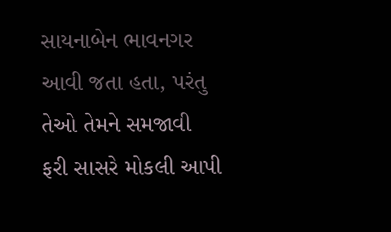સાયનાબેન ભાવનગર આવી જતા હતા, પરંતુ તેઓ તેમને સમજાવી ફરી સાસરે મોકલી આપી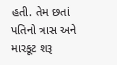હતી. તેમ છતાં પતિનો ત્રાસ અને મારકૂટ શરૂ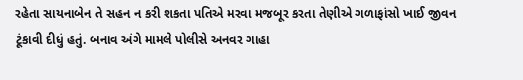રહેતા સાયનાબેન તે સહન ન કરી શકતા પતિએ મરવા મજબૂર કરતા તેણીએ ગળાફાંસો ખાઈ જીવન ટૂંકાવી દીધું હતું. બનાવ અંગે મામલે પોલીસે અનવર ગાહા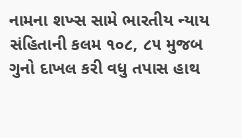નામના શખ્સ સામે ભારતીય ન્યાય સંહિતાની કલમ ૧૦૮, ૮૫ મુજબ ગુનો દાખલ કરી વધુ તપાસ હાથ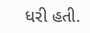ધરી હતી.